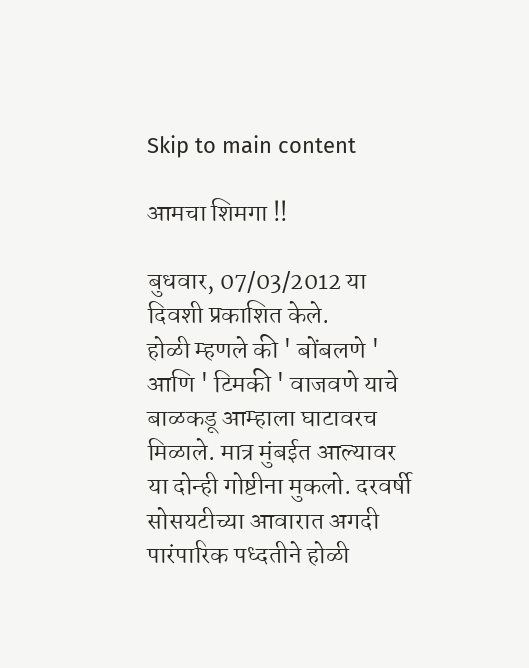Skip to main content

आमचा शिमगा !!

बुधवार, 07/03/2012 या दिवशी प्रकाशित केले.
होळी म्हणले की ' बोंबलणे ' आणि ' टिमकी ' वाजवणे याचे बाळकडू आम्हाला घाटावरच मिळाले. मात्र मुंबईत आल्यावर या दोन्ही गोष्टीना मुकलो. दरवर्षी सोसयटीच्या आवारात अगदी पारंपारिक पध्दतीने होळी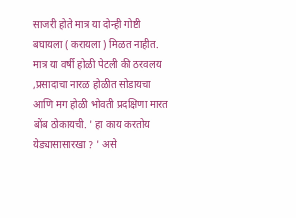साजरी होते मात्र या दोन्ही गोष्टी बघायला ( करायला ) मिळत नाहीत. मात्र या वर्षी होळी पेटली की ठरवलय ,प्रसादाचा नारळ होळीत सोडायचा आणि मग होळी भोवती प्रदक्षिणा मारत बोंब ठोकायची. ' हा काय करतोय येड्यासासारखा ? ' असे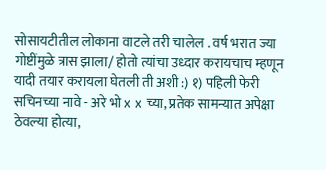सोसायटीतील लोकाना वाटले तरी चालेल . वर्ष भरात ज्या गोष्टींमुळे त्रास झाला/ होतो त्यांचा उध्दार करायचाच म्हणून यादी तयार करायला घेतली ती अशी :) १) पहिली फेरी सचिनच्या नावे - अरे भो x x च्या, प्रतेक सामन्यात अपेक्षा ठेवल्या होत्या,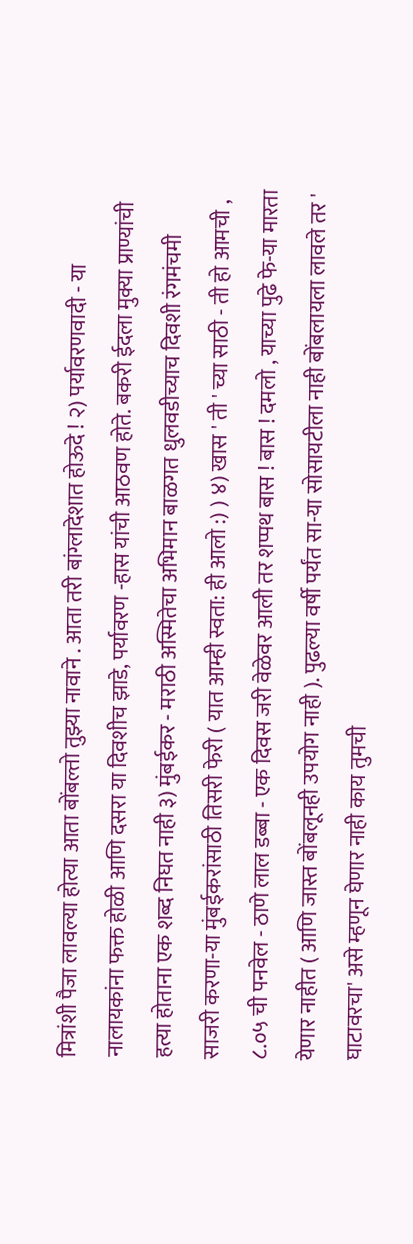मित्रांशी पैजा लावल्या होत्या आता बोंबल्तो तुझ्या नावाने . आता तरी बांग्लादेशात होऊदे ! २) पर्यावरणवादी - या नालायकांना फक्त होळी आणि दसरा या दिवशीच झाडे, पर्यावरण -हास यांची आठवण होते. बकरी ईदला मुक्या प्राण्यांची हत्या होताना एक शब्द निघत नाही ३) मुंबईकर - मराठी अस्मितेचा अभिमान बाळगत धुलवडीच्याच दिवशी रंगमंचमी साजरी करणा-या मुंबईकरांसाठी तिसरी फेरी ( यात आम्ही स्वता: ही आलो :) ) ४) खास ' ती ' च्या साठी - ती हो आमची , ८.०५ ची पनवेल - ठाणे लाल डब्बा - एक दिवस जरी वेळेवर आली तर शप्पथ बास ! बास ! दमलो , याच्या पुढे फे-या मारता येणार नाहीत ( आणि जास्त बोंबलूनही उपयोग नाही ). पुढल्या वर्षी पर्यंत सा-या सोसायटीला नाही बोंबलायला लावले तर ' घाटावरचा' असे म्हणून घेणार नाही काय तुमची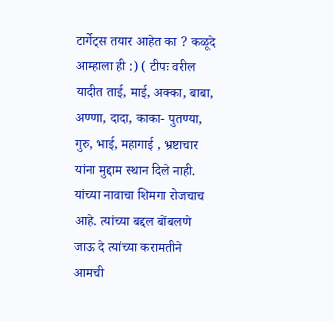टार्गेट्स तयार आहेत का ? कळूदे आम्हाला ही :) ( टीपः वरील यादीत ताई, माई, अक्का, बाबा, अण्णा, दादा, काका- पुतण्या, गुरु, भाई, महागाई , भ्रष्टाचार यांना मुद्दाम स्थान दिले नाही. यांच्या नावाचा शिमगा रोजचाच आहे. त्यांच्या बद्दल बोंबलणे जाऊ दे त्यांच्या करामतीने आमची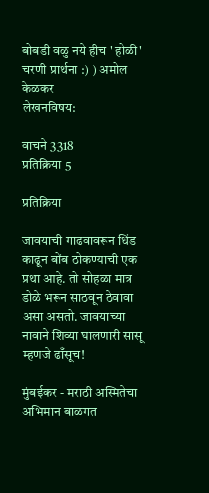बोबडी वळु नये हीच ' होळी' चरणी प्रार्थना :) ) अमोल केळकर
लेखनविषय:

वाचने 3318
प्रतिक्रिया 5

प्रतिक्रिया

जावयाची गाढवावरून धिंड काढून बोंब ठोकण्याची एक प्रथा आहे. तो सोहळा मात्र डोळे भरून साठवून ठेवावा असा असतो. जावयाच्या नावाने शिव्या घालणारी सासू म्हणजे ढाँसूच!

मुंबईकर - मराठी अस्मितेचा अभिमान बाळगत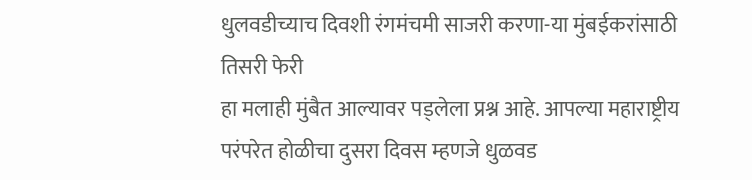धुलवडीच्याच दिवशी रंगमंचमी साजरी करणा-या मुंबईकरांसाठी तिसरी फेरी
हा मलाही मुंबैत आल्यावर पड्लेला प्रश्न आहे. आपल्या महाराष्ट्रीय परंपरेत होळीचा दुसरा दिवस म्हणजे धुळवड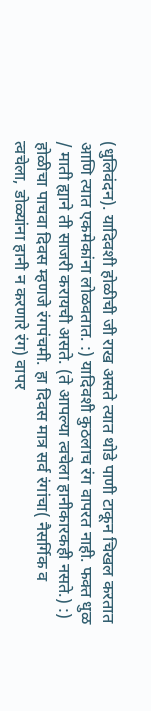(धुलिवंदन). यादिवशी होळीची जी राख असते त्यात थोडे पाणी टाकून चिखल करतात आणि त्यात एकमेकांना लोळवतात. :) यादिवशी कुठलाच रंग वापरत नाही. फक्त धुळ / माती ह्याने ती साजरी करायची असते. (ते आपल्या त्वचेला हानीकारकही नसते.) :) होळीचा पाचवा दिवस म्हणजे रंगपंचमी. हा दिवस मात्र सर्व रंगांचा( नैसर्गिक व त्वचेला, डोळ्यांना हानी न करणारे रंग) वापर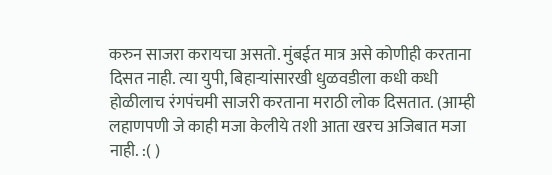करुन साजरा करायचा असतो. मुंबईत मात्र असे कोणीही करताना दिसत नाही. त्या युपी, बिहार्‍यांसारखी धुळवडीला कधी कधी होळीलाच रंगपंचमी साजरी करताना मराठी लोक दिसतात. (आम्ही लहाणपणी जे काही मजा केलीये तशी आता खरच अजिबात मजा नाही. :( )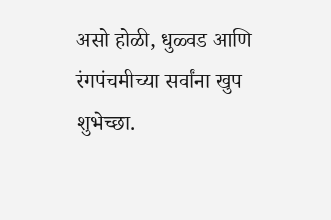असो होळी, धुळ्वड आणि रंगपंचमीच्या सर्वांना खुप शुभेच्छा.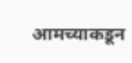आमच्याकडून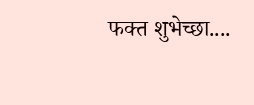फक्त शुभेच्छा....